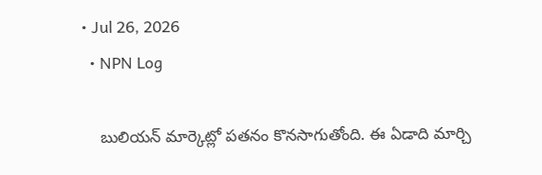• Jul 26, 2026
  • NPN Log

    బులియన్‌ మార్కెట్లో పతనం కొనసాగుతోంది. ఈ ఏడాది మార్చి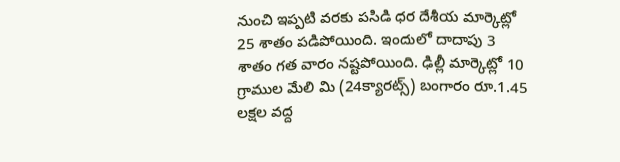నుంచి ఇప్పటి వరకు పసిడి ధర దేశీయ మార్కెట్లో 25 శాతం పడిపోయింది. ఇందులో దాదాపు 3 శాతం గత వారం నష్టపోయింది. ఢిల్లీ మార్కెట్లో 10 గ్రాముల మేలి మి (24క్యారట్స్‌) బంగారం రూ.1.45 లక్షల వద్ద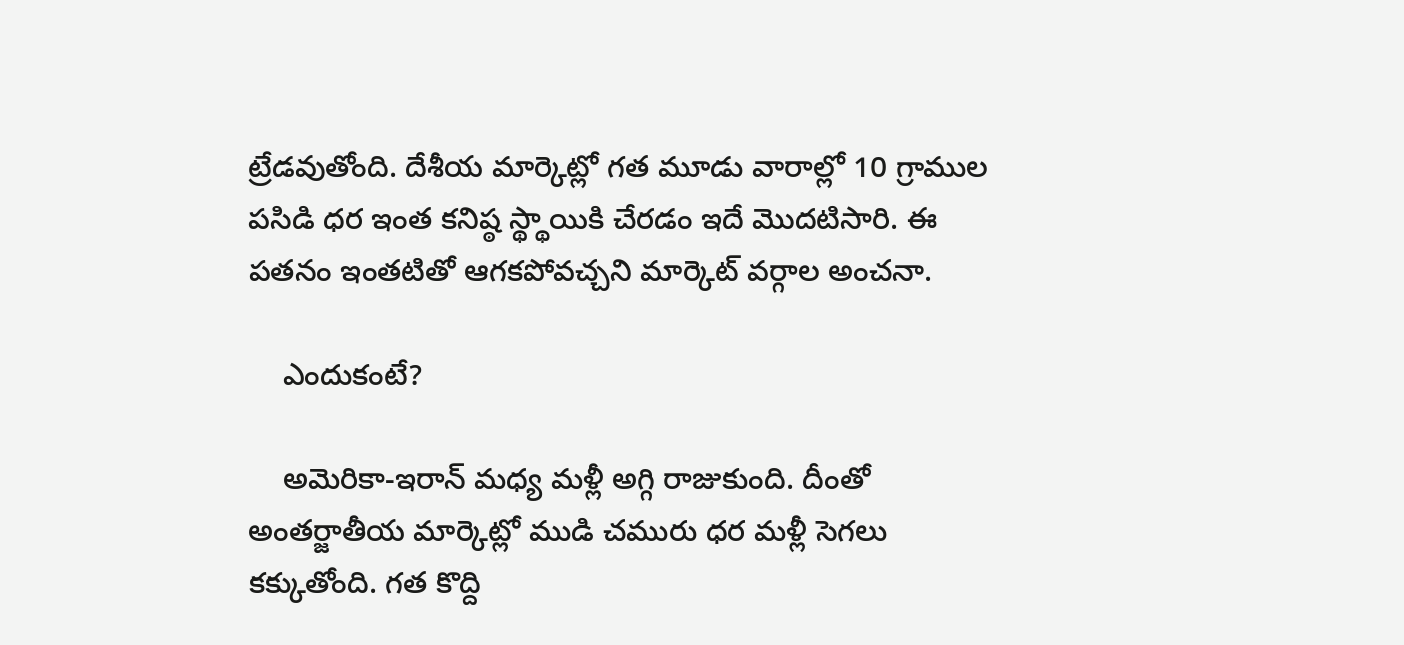ట్రేడవుతోంది. దేశీయ మార్కెట్లో గత మూడు వారాల్లో 10 గ్రాముల పసిడి ధర ఇంత కనిష్ఠ స్థ్థాయికి చేరడం ఇదే మొదటిసారి. ఈ పతనం ఇంతటితో ఆగకపోవచ్చని మార్కెట్‌ వర్గాల అంచనా.

    ఎందుకంటే?

    అమెరికా-ఇరాన్‌ మధ్య మళ్లీ అగ్గి రాజుకుంది. దీంతో అంతర్జాతీయ మార్కెట్లో ముడి చమురు ధర మళ్లీ సెగలు కక్కుతోంది. గత కొద్ది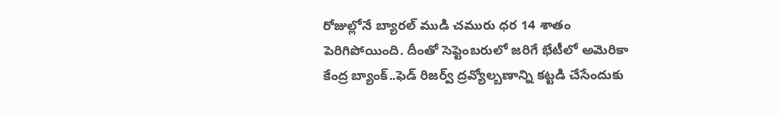రోజుల్లోనే బ్యారల్‌ ముడి చమురు ధర 14 శాతం పెరిగిపోయింది. దీంతో సెప్టెంబరులో జరిగే భేటీలో అమెరికా కేంద్ర బ్యాంక్‌..ఫెడ్‌ రిజర్వ్‌ ద్రవ్యోల్బణాన్ని కట్టడి చేసేందుకు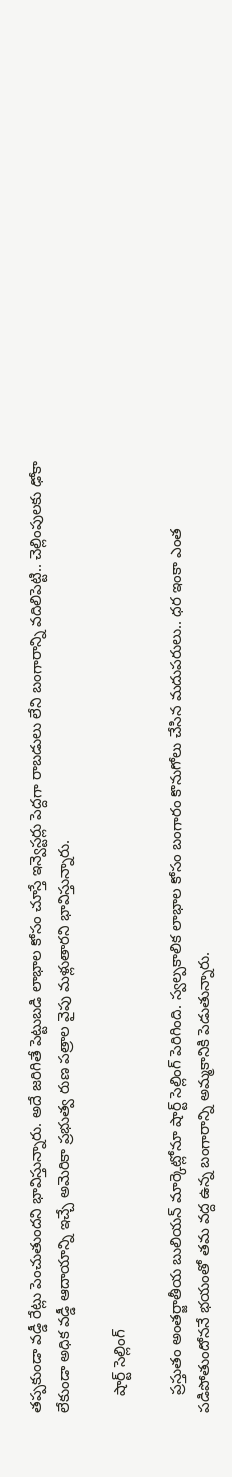తప్పకుండా వడ్డీ రేట్లు పెంచుతుందని భావిస్తున్నారు. అదే జరిగితే పెట్టుబడి లాభాల కోసం చూస్తే ఇన్వెస్టర్లు పెద్దగా రాబడులు లేని బంగారాన్ని వదిలిపెట్టి.. చెల్లింపులకు ఢోకా లేకుండా అధిక వడ్డీ ఆదాయాన్ని ఇచ్చే అమెరికా ప్రభుత్వ రుణ పత్రాల వైపు మళ్లుతారని భావిస్తున్నారు.

    షార్ట్‌ సెల్లింగ్‌

    ప్రస్తుతం అంతర్జాతీయ బులియన్‌ మార్కెట్లోనూ షార్ట్‌ సెల్లింగ్‌ పెరిగింది. స్వల్పకాలిక లాభాల కోసం బంగారం కొనుగోలు చేసిన మదుపరులు.. ధర ఇంకా ఎంత పడిపోతుందోననే భయంతో తమ వద్ద ఉన్న బంగారాన్ని అమ్మకానికి పెడుతున్నారు.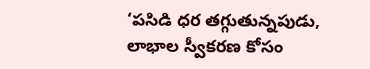‘పసిడి ధర తగ్గుతున్నపుడు, లాభాల స్వీకరణ కోసం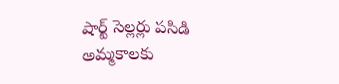షార్ట్‌ సెల్లర్లు పసిడి అమ్మకాలకు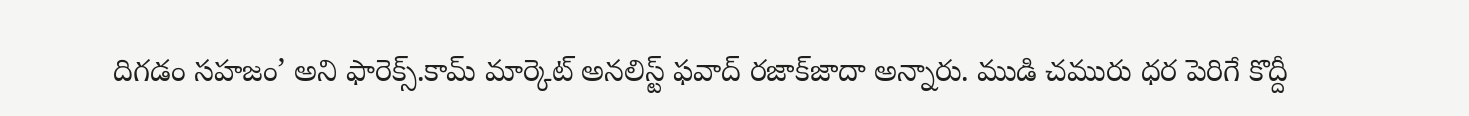దిగడం సహజం’ అని ఫారెక్స్‌.కామ్‌ మార్కెట్‌ అనలిస్ట్‌ ఫవాద్‌ రజాక్‌జాదా అన్నారు. ముడి చమురు ధర పెరిగే కొద్దీ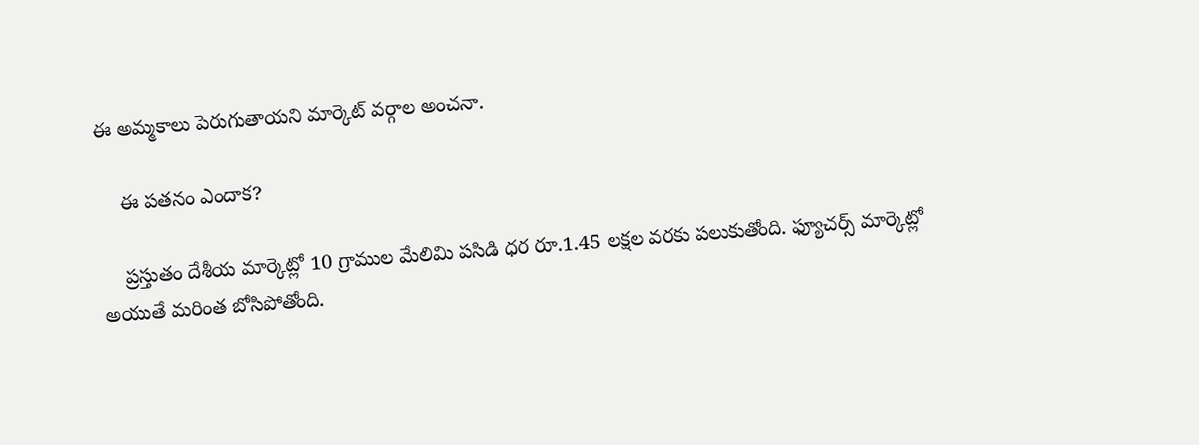ఈ అమ్మకాలు పెరుగుతాయని మార్కెట్‌ వర్గాల అంచనా.

    ఈ పతనం ఎందాక?

    ప్రస్తుతం దేశీయ మార్కెట్లో 10 గ్రాముల మేలిమి పసిడి ధర రూ.1.45 లక్షల వరకు పలుకుతోంది. ఫ్యూచర్స్‌ మార్కెట్లో అయుతే మరింత బోసిపోతోంది.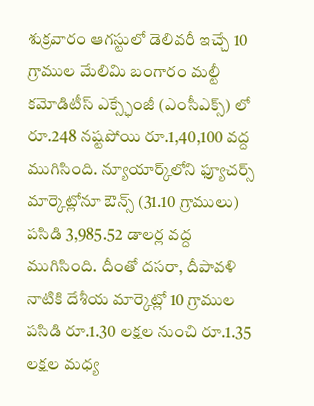శుక్రవారం ఆగస్టులో డెలివరీ ఇచ్చే 10 గ్రాముల మేలిమి బంగారం మల్టీ కమోడిటీస్‌ ఎక్స్ఛేంజీ (ఎంసీఎక్స్‌) లో రూ.248 నష్టపోయి రూ.1,40,100 వద్ద ముగిసింది. న్యూయార్క్‌లోని ఫ్యూచర్స్‌ మార్కెట్లోనూ ఔన్స్‌ (31.10 గ్రాములు) పసిడి 3,985.52 డాలర్ల వద్ద ముగిసింది. దీంతో దసరా, దీపావళి నాటికి దేశీయ మార్కెట్లో 10 గ్రాముల పసిడి రూ.1.30 లక్షల నుంచి రూ.1.35 లక్షల మధ్య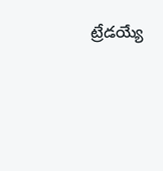ట్రేడయ్యే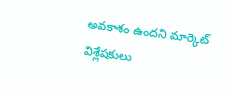అవకాశం ఉందని మార్కెట్‌ విశ్లేషకులు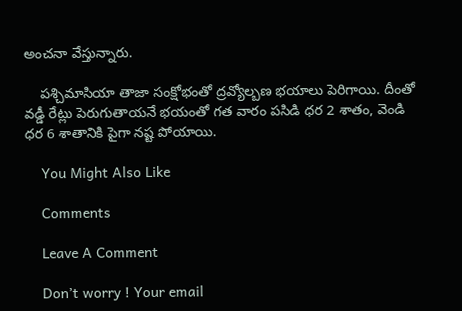అంచనా వేస్తున్నారు.

    పశ్చిమాసియా తాజా సంక్షోభంతో ద్రవ్యోల్బణ భయాలు పెరిగాయి. దీంతో వడ్డీ రేట్లు పెరుగుతాయనే భయంతో గత వారం పసిడి ధర 2 శాతం, వెండి ధర 6 శాతానికి పైగా నష్ట పోయాయి.

    You Might Also Like

    Comments

    Leave A Comment

    Don’t worry ! Your email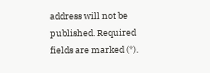address will not be published. Required fields are marked (*).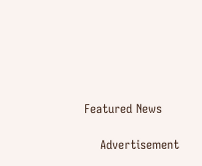Featured News

    Advertisement